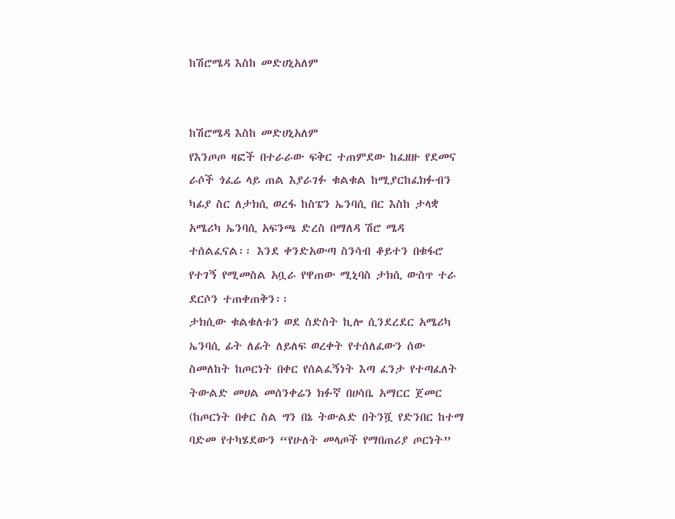ከሽሮሜዳ እስከ መድሀኒአለም


ከሽሮሜዳ እስከ መድሀኒአለም
የእንጦጦ ዛፎች በተራራው ፍቅር ተጠምደው ከፈዘዙ የደመና ራሶች ጎፈሬ ላይ ጠል እያራገፉ ቁልቁል ከሚያርከፈክፉብን ካፊያ ስር ለታክሲ ወረፋ ከስፔን ኤንባሲ በር እስከ ታላቋ አሜሪካ ኤንባሲ አፍንጫ ድረስ በማለዳ ሽሮ ሜዳ ተሰልፈናል፡፡ እንደ ቀንድአውጣ ስንሳብ ቆይተን በቁፋሮ የተገኝ የሚመስል አቧራ የዋጠው ሚኒባስ ታክሲ ውስጥ ተራ ደርሶን ተጠቀጠቅን፡፡
ታክሲው ቁልቁለቱን ወደ ስድስት ኪሎ ሲንደረደር አሜሪካ ኤንባሲ ፊት ለፊት ለይለፍ ወረቀት የተሰለፈውን ሰው ስመለከት ከጦርነት በቀር የሰልፈኝነት እጣ ፈንታ የተጣፈለት ትውልድ መሀል መሰንቀሬን ክፉኛ በሀሳቤ አማርር ጀመር (ከጦርነት በቀር ስል ግን በኔ ትውልድ በትንሿ የድንበር ከተማ ባድመ የተካሄደውን “የሁለት መላጦች የማበጠሪያ ጦርነት”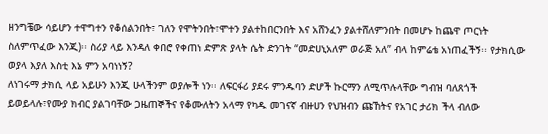ዘንግቼው ሳይሆን ተዋግተን የቆሰልንበት፣ ገለን የሞትንበት፣ሞተን ያልተከበርንበት እና አሸንፈን ያልተሸለምንበት በመሆኑ ከጨዋ ጦርነት ስለምጥፈው እንጂ)፡፡ ስሪያ ላይ እንዳለ ቀበሮ የቀጠነ ድምጽ ያላት ሴት ድንገት “መድሀኒአለም ወራጅ አለ” ብላ ከምሬቴ አነጠፈችኝ፡፡ የታክሲው ወያላ እያለ እስቲ እኔ ምን አባነነኝ?
ለነገሩማ ታክሲ ላይ አይሁን እንጂ ሁላችንም ወያሎች ነን፡፡ ለፍርፋሪ ያደሩ ምንዱባን ድሆች ኩርማን ለሚጥሉላቸው ግብዝ ባለጸጎች ይወይላሉ፣የሙያ ክብር ያልገባቸው ጋዜጠኞችና የቆሙለትን አላማ የካዱ መገናኛ ብዙሀን የህዝብን ጩኸትና የአገር ታሪክ ችላ ብለው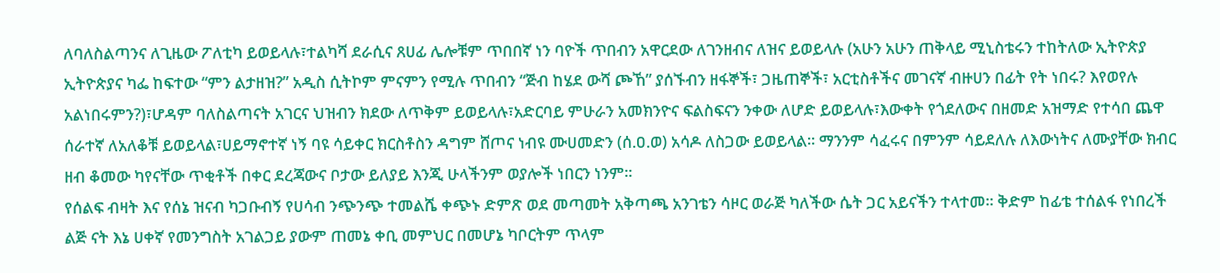ለባለስልጣንና ለጊዜው ፖለቲካ ይወይላሉ፣ተልካሻ ደራሲና ጸሀፊ ሌሎቹም ጥበበኛ ነን ባዮች ጥበብን አዋርደው ለገንዘብና ለዝና ይወይላሉ (አሁን አሁን ጠቅላይ ሚኒስቴሩን ተከትለው ኢትዮጵያ ኢትዮጵያና ካፌ ከፍተው “ምን ልታዘዝ?” አዲስ ሲትኮም ምናምን የሚሉ ጥበብን “ጅብ ከሄደ ውሻ ጮኸ” ያሰኙብን ዘፋኞች፣ ጋዜጠኞች፣ አርቲስቶችና መገናኛ ብዙሀን በፊት የት ነበሩ? እየወየሉ አልነበሩምን?)፣ሆዳም ባለስልጣናት አገርና ህዝብን ክደው ለጥቅም ይወይላሉ፣አድርባይ ምሁራን አመክንዮና ፍልስፍናን ንቀው ለሆድ ይወይላሉ፣እውቀት የጎደለውና በዘመድ አዝማድ የተሳበ ጨዋ ሰራተኛ ለአለቆቹ ይወይላል፣ሀይማኖተኛ ነኝ ባዩ ሳይቀር ክርስቶስን ዳግም ሸጦና ነብዩ ሙሀመድን (ሰ.ዐ.ወ) አሳዶ ለስጋው ይወይላል፡፡ ማንንም ሳፈሩና በምንም ሳይደለሉ ለእውነትና ለሙያቸው ክብር ዘብ ቆመው ካየናቸው ጥቂቶች በቀር ደረጃውና ቦታው ይለያይ እንጂ ሁላችንም ወያሎች ነበርን ነንም፡፡
የሰልፍ ብዛት እና የሰኔ ዝናብ ካጋቡብኝ የሀሳብ ንጭንጭ ተመልሼ ቀጭኑ ድምጽ ወደ መጣመት አቅጣጫ አንገቴን ሳዞር ወራጅ ካለችው ሴት ጋር አይናችን ተላተመ፡፡ ቅድም ከፊቴ ተሰልፋ የነበረች ልጅ ናት እኔ ሀቀኛ የመንግስት አገልጋይ ያውም ጠመኔ ቀቢ መምህር በመሆኔ ካቦርትም ጥላም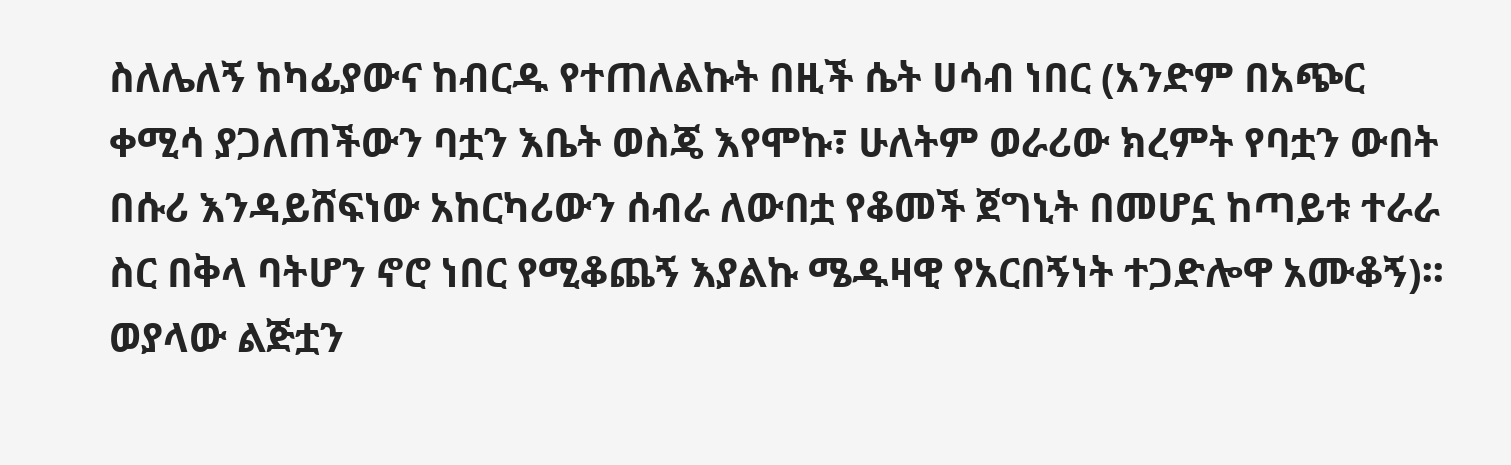ስለሌለኝ ከካፊያውና ከብርዱ የተጠለልኩት በዚች ሴት ሀሳብ ነበር (አንድም በአጭር ቀሚሳ ያጋለጠችውን ባቷን እቤት ወስጄ እየሞኩ፣ ሁለትም ወራሪው ክረምት የባቷን ውበት በሱሪ እንዳይሸፍነው አከርካሪውን ሰብራ ለውበቷ የቆመች ጀግኒት በመሆኗ ከጣይቱ ተራራ ስር በቅላ ባትሆን ኖሮ ነበር የሚቆጨኝ እያልኩ ሜዱዛዊ የአርበኝነት ተጋድሎዋ አሙቆኝ)፡፡ ወያላው ልጅቷን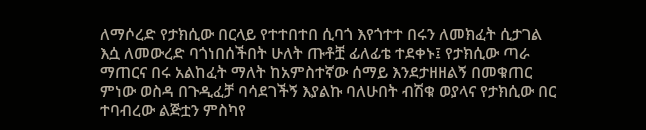ለማሶረድ የታክሲው በርላይ የተተበተበ ሲባጎ እየጎተተ በሩን ለመክፈት ሲታገል እሷ ለመውረድ ባጎነበሰችበት ሁለት ጡቶቿ ፊለፊቴ ተደቀኑ፤ የታክሲው ጣራ ማጠርና በሩ አልከፈት ማለት ከአምስተኛው ሰማይ እንደታዘዘልኝ በመቁጠር ምነው ወስዳ በጉዲፈቻ ባሳደገችኝ እያልኩ ባለሁበት ብሽቁ ወያላና የታክሲው በር ተባብረው ልጅቷን ምስካየ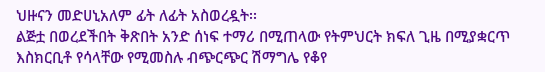ህዙናን መድሀኒአለም ፊት ለፊት አስወረዷት፡፡
ልጅቷ በወረደችበት ቅጽበት አንድ ሰነፍ ተማሪ በሚጠላው የትምህርት ክፍለ ጊዜ በሚያቋርጥ እስክርቢቶ የሳላቸው የሚመስሉ ብጭርጭር ሽማግሌ የቆየ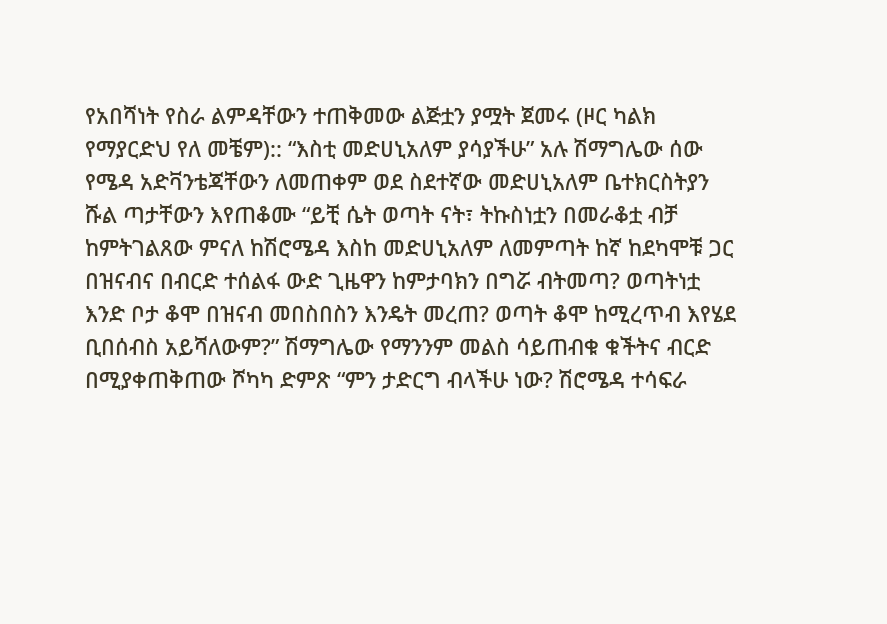የአበሻነት የስራ ልምዳቸውን ተጠቅመው ልጅቷን ያሟት ጀመሩ (ዞር ካልክ የማያርድህ የለ መቼም):: “እስቲ መድሀኒአለም ያሳያችሁ” አሉ ሽማግሌው ሰው የሜዳ አድቫንቴጃቸውን ለመጠቀም ወደ ስደተኛው መድሀኒአለም ቤተክርስትያን ሹል ጣታቸውን እየጠቆሙ “ይቺ ሴት ወጣት ናት፣ ትኩስነቷን በመራቆቷ ብቻ ከምትገልጸው ምናለ ከሽሮሜዳ እስከ መድሀኒአለም ለመምጣት ከኛ ከደካሞቹ ጋር በዝናብና በብርድ ተሰልፋ ውድ ጊዜዋን ከምታባክን በግሯ ብትመጣ? ወጣትነቷ እንድ ቦታ ቆሞ በዝናብ መበስበስን እንዴት መረጠ? ወጣት ቆሞ ከሚረጥብ እየሄደ ቢበሰብስ አይሻለውም?” ሽማግሌው የማንንም መልስ ሳይጠብቁ ቁችትና ብርድ በሚያቀጠቅጠው ሾካካ ድምጽ “ምን ታድርግ ብላችሁ ነው? ሽሮሜዳ ተሳፍራ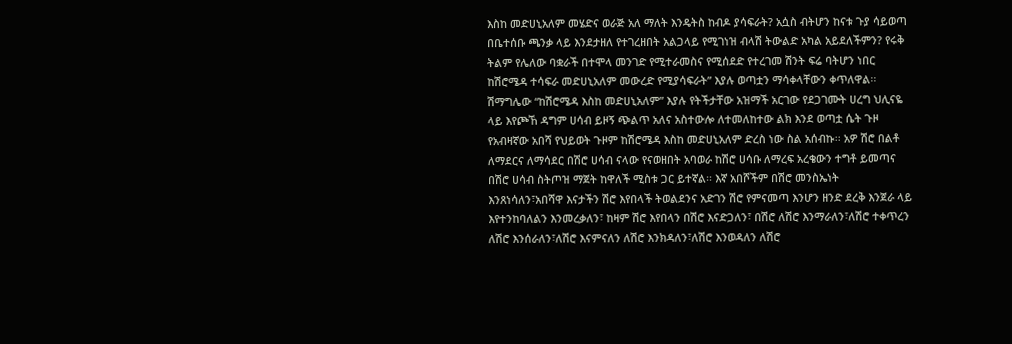እስከ መድሀኒአለም መሄድና ወራጅ አለ ማለት እንዴትስ ከብዶ ያሳፍራት? አሷስ ብትሆን ከናቱ ጉያ ሳይወጣ በቤተሰቡ ጫንቃ ላይ እንደታዘለ የተገረዘበት አልጋላይ የሚገነዝ ብላሽ ትውልድ አካል አይደለችምን? የሩቅ ትልም የሌለው ባቋራች በተሞላ መንገድ የሚተራመስና የሚሰደድ የተረገመ ሽንት ፍሬ ባትሆን ነበር ከሽሮሜዳ ተሳፍራ መድሀኒአለም መውረድ የሚያሳፍራት” እያሉ ወጣቷን ማሳቀላቸውን ቀጥለዋል፡፡
ሽማግሌው “ከሽሮሜዳ እስከ መድሀኒአለም” እያሉ የትችታቸው አዝማች አርገው የደጋገሙት ሀረግ ህሊናዬ ላይ እየጮኸ ዳግም ሀሳብ ይዞኝ ጭልጥ አለና አስተውሎ ለተመለከተው ልክ እንደ ወጣቷ ሴት ጉዞ የአብዛኛው አበሻ የህይወት ጉዞም ከሽሮሜዳ እስከ መድሀኒአለም ድረስ ነው ስል አሰብኩ፡፡ አዎ ሽሮ በልቶ ለማደርና ለማሳደር በሽሮ ሀሳብ ናላው የናወዘበት አባወራ ከሽሮ ሀሳቡ ለማረፍ አረቄውን ተግቶ ይመጣና በሽሮ ሀሳብ ስትጦዝ ማጀት ከዋለች ሚስቱ ጋር ይተኛል፡፡ እኛ አበሾችም በሽሮ መንስኤነት እንጸነሳለን፣አበሻዋ እናታችን ሽሮ እየበላች ትወልደንና አድገን ሽሮ የምናመጣ እንሆን ዘንድ ደረቅ እንጀራ ላይ እየተንከባለልን እንመረቃለን፣ ከዛም ሽሮ እየበላን በሽሮ እናድጋለን፣ በሽሮ ለሽሮ እንማራለን፣ለሽሮ ተቀጥረን ለሽሮ እንሰራለን፣ለሽሮ እናምናለን ለሽሮ እንክዳለን፣ለሽሮ እንወዳለን ለሽሮ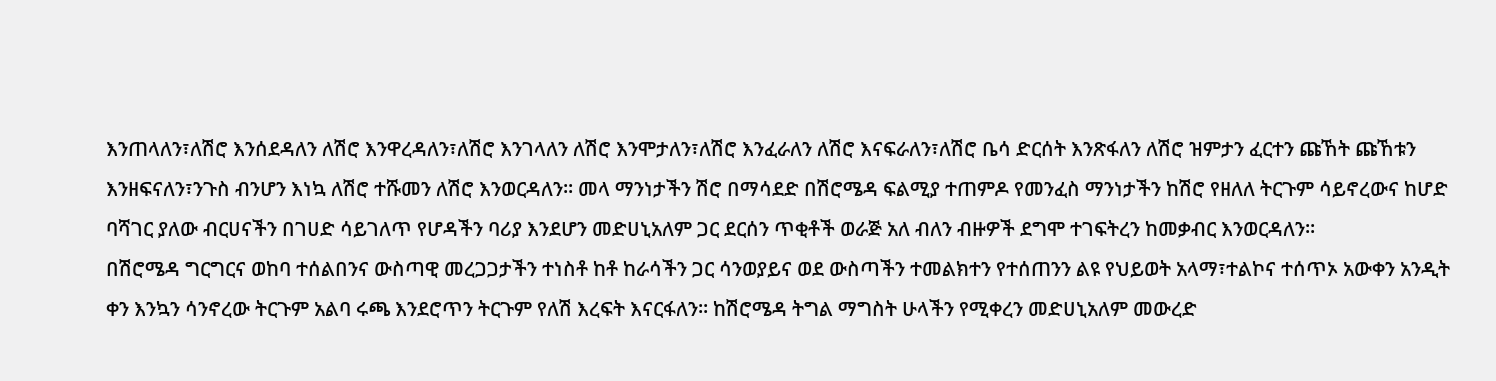እንጠላለን፣ለሽሮ እንሰደዳለን ለሽሮ እንዋረዳለን፣ለሽሮ እንገላለን ለሽሮ እንሞታለን፣ለሽሮ እንፈራለን ለሽሮ እናፍራለን፣ለሽሮ ቤሳ ድርሰት እንጽፋለን ለሽሮ ዝምታን ፈርተን ጩኸት ጩኸቱን እንዘፍናለን፣ንጉስ ብንሆን እነኳ ለሽሮ ተሹመን ለሽሮ እንወርዳለን፡፡ መላ ማንነታችን ሽሮ በማሳደድ በሽሮሜዳ ፍልሚያ ተጠምዶ የመንፈስ ማንነታችን ከሽሮ የዘለለ ትርጉም ሳይኖረውና ከሆድ ባሻገር ያለው ብርሀናችን በገሀድ ሳይገለጥ የሆዳችን ባሪያ እንደሆን መድሀኒአለም ጋር ደርሰን ጥቂቶች ወራጅ አለ ብለን ብዙዎች ደግሞ ተገፍትረን ከመቃብር እንወርዳለን፡፡
በሽሮሜዳ ግርግርና ወከባ ተሰልበንና ውስጣዊ መረጋጋታችን ተነስቶ ከቶ ከራሳችን ጋር ሳንወያይና ወደ ውስጣችን ተመልክተን የተሰጠንን ልዩ የህይወት አላማ፣ተልኮና ተሰጥኦ አውቀን አንዲት ቀን እንኳን ሳንኖረው ትርጉም አልባ ሩጫ እንደሮጥን ትርጉም የለሽ እረፍት እናርፋለን፡፡ ከሽሮሜዳ ትግል ማግስት ሁላችን የሚቀረን መድሀኒአለም መውረድ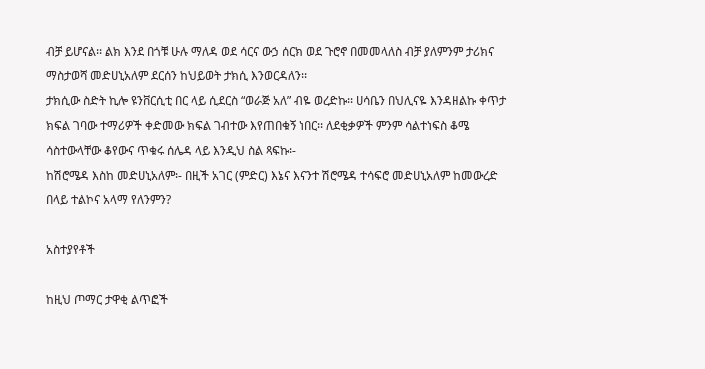ብቻ ይሆናል፡፡ ልክ እንደ በጎቹ ሁሉ ማለዳ ወደ ሳርና ውኃ ሰርክ ወደ ጉሮኖ በመመላለስ ብቻ ያለምንም ታሪክና ማስታወሻ መድሀኒአለም ደርሰን ከህይወት ታክሲ እንወርዳለን፡፡
ታክሲው ስድት ኪሎ ዩንቨርሲቲ በር ላይ ሲደርስ “ወራጅ አለ” ብዬ ወረድኩ፡፡ ሀሳቤን በህሊናዬ እንዳዘልኩ ቀጥታ ክፍል ገባው ተማሪዎች ቀድመው ክፍል ገብተው እየጠበቁኝ ነበር፡፡ ለደቂቃዎች ምንም ሳልተነፍስ ቆሜ ሳስተውላቸው ቆየውና ጥቁሩ ሰሌዳ ላይ እንዲህ ስል ጻፍኩ፡-
ከሽሮሜዳ እስከ መድሀኒአለም፡- በዚች አገር (ምድር) እኔና እናንተ ሽሮሜዳ ተሳፍሮ መድሀኒአለም ከመውረድ በላይ ተልኮና አላማ የለንምን?

አስተያየቶች

ከዚህ ጦማር ታዋቂ ልጥፎች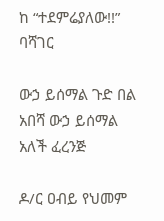ከ “ተደምሬያለው!!” ባሻገር

ውኃ ይሰማል ጉድ በል አበሻ ውኃ ይሰማል አለች ፈረንጅ

ዶ/ር ዐብይ የህመም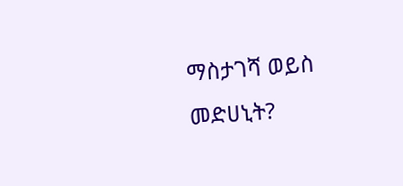ማስታገሻ ወይስ መድሀኒት?